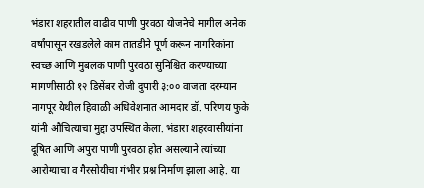भंडारा शहरातील वाढीव पाणी पुरवठा योजनेचे मागील अनेक वर्षांपासून रखडलेले काम तातडीने पूर्ण करून नागरिकांना स्वच्छ आणि मुबलक पाणी पुरवठा सुनिश्चित करण्याच्या मागणीसाठी १२ डिसेंबर रोजी दुपारी ३:०० वाजता दरम्यान नागपूर येथील हिवाळी अधिवेशनात आमदार डॉ. परिणय फुके यांनी औचित्याचा मुद्दा उपस्थित केला. भंडारा शहरवासीयांना दूषित आणि अपुरा पाणी पुरवठा होत असल्याने त्यांच्या आरोग्याचा व गैरसोयीचा गंभीर प्रश्न निर्माण झाला आहे. या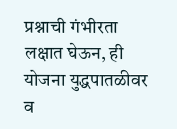प्रश्नाची गंभीरता लक्षात घेऊन, ही योजना युद्धपातळीवर व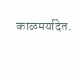काळमर्यादेत.